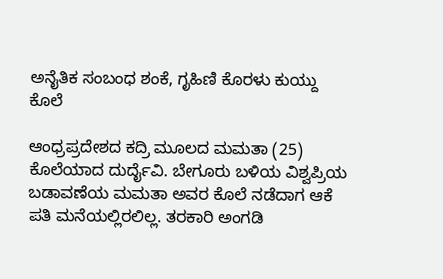ಅನೈತಿಕ ಸಂಬಂಧ ಶಂಕೆ, ಗೃಹಿಣಿ ಕೊರಳು ಕುಯ್ದು ಕೊಲೆ

ಆಂಧ್ರಪ್ರದೇಶದ ಕದ್ರಿ ಮೂಲದ ಮಮತಾ (25) ಕೊಲೆಯಾದ ದುರ್ದೈವಿ. ಬೇಗೂರು ಬಳಿಯ ವಿಶ್ವಪ್ರಿಯ ಬಡಾವಣೆಯ ಮಮತಾ ಅವರ ಕೊಲೆ ನಡೆದಾಗ ಆಕೆ ಪತಿ ಮನೆಯಲ್ಲಿರಲಿಲ್ಲ. ತರಕಾರಿ ಅಂಗಡಿ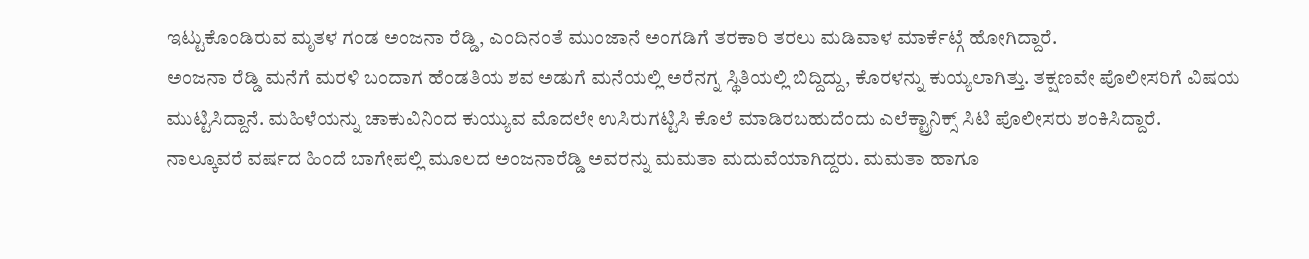ಇಟ್ಟುಕೊಂಡಿರುವ ಮೃತಳ ಗಂಡ ಅಂಜನಾ ರೆಡ್ಡಿ, ಎಂದಿನಂತೆ ಮುಂಜಾನೆ ಅಂಗಡಿಗೆ ತರಕಾರಿ ತರಲು ಮಡಿವಾಳ ಮಾರ್ಕೆಟ್ಗೆ ಹೋಗಿದ್ದಾರೆ.
ಅಂಜನಾ ರೆಡ್ಡಿ ಮನೆಗೆ ಮರಳಿ ಬಂದಾಗ ಹೆಂಡತಿಯ ಶವ ಅಡುಗೆ ಮನೆಯಲ್ಲಿ ಅರೆನಗ್ನ ಸ್ಥಿತಿಯಲ್ಲಿ ಬಿದ್ದಿದ್ದು, ಕೊರಳನ್ನು ಕುಯ್ಯಲಾಗಿತ್ತು. ತಕ್ಷಣವೇ ಪೊಲೀಸರಿಗೆ ವಿಷಯ ಮುಟ್ಟಿಸಿದ್ದಾನೆ. ಮಹಿಳೆಯನ್ನು ಚಾಕುವಿನಿಂದ ಕುಯ್ಯುವ ಮೊದಲೇ ಉಸಿರುಗಟ್ಟಿಸಿ ಕೊಲೆ ಮಾಡಿರಬಹುದೆಂದು ಎಲೆಕ್ಟ್ರಾನಿಕ್ಸ್ ಸಿಟಿ ಪೊಲೀಸರು ಶಂಕಿಸಿದ್ದಾರೆ.
ನಾಲ್ಕೂವರೆ ವರ್ಷದ ಹಿಂದೆ ಬಾಗೇಪಲ್ಲಿ ಮೂಲದ ಅಂಜನಾರೆಡ್ಡಿ ಅವರನ್ನು ಮಮತಾ ಮದುವೆಯಾಗಿದ್ದರು. ಮಮತಾ ಹಾಗೂ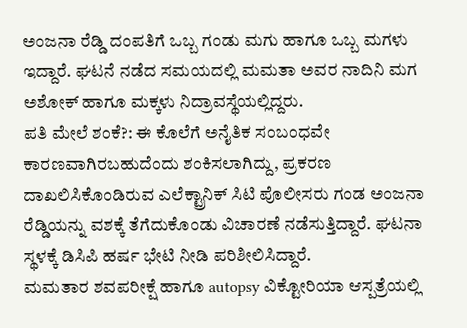ಅಂಜನಾ ರೆಡ್ಡಿ ದಂಪತಿಗೆ ಒಬ್ಬ ಗಂಡು ಮಗು ಹಾಗೂ ಒಬ್ಬ ಮಗಳು ಇದ್ದಾರೆ. ಘಟನೆ ನಡೆದ ಸಮಯದಲ್ಲಿ ಮಮತಾ ಅವರ ನಾದಿನಿ ಮಗ ಅಶೋಕ್ ಹಾಗೂ ಮಕ್ಕಳು ನಿದ್ರಾವಸ್ಥೆಯಲ್ಲಿದ್ದರು.
ಪತಿ ಮೇಲೆ ಶಂಕೆ?: ಈ ಕೊಲೆಗೆ ಅನೈತಿಕ ಸಂಬಂಧವೇ ಕಾರಣವಾಗಿರಬಹುದೆಂದು ಶಂಕಿಸಲಾಗಿದ್ದು, ಪ್ರಕರಣ ದಾಖಲಿಸಿಕೊಂಡಿರುವ ಎಲೆಕ್ಟ್ರಾನಿಕ್ ಸಿಟಿ ಪೊಲೀಸರು ಗಂಡ ಅಂಜನಾ ರೆಡ್ಡಿಯನ್ನು ವಶಕ್ಕೆ ತೆಗೆದುಕೊಂಡು ವಿಚಾರಣೆ ನಡೆಸುತ್ತಿದ್ದಾರೆ. ಘಟನಾ ಸ್ಥಳಕ್ಕೆ ಡಿಸಿಪಿ ಹರ್ಷ ಭೇಟಿ ನೀಡಿ ಪರಿಶೀಲಿಸಿದ್ದಾರೆ.
ಮಮತಾರ ಶವಪರೀಕ್ಷೆ ಹಾಗೂ autopsy ವಿಕ್ಟೋರಿಯಾ ಆಸ್ಪತ್ರೆಯಲ್ಲಿ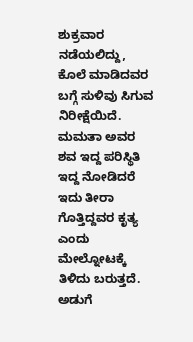ಶುಕ್ರವಾರ ನಡೆಯಲಿದ್ದು, ಕೊಲೆ ಮಾಡಿದವರ ಬಗ್ಗೆ ಸುಳಿವು ಸಿಗುವ ನಿರೀಕ್ಷೆಯಿದೆ. ಮಮತಾ ಅವರ ಶವ ಇದ್ದ ಪರಿಸ್ಥಿತಿ ಇದ್ದ ನೋಡಿದರೆ ಇದು ತೀರಾ ಗೊತ್ತಿದ್ದವರ ಕೃತ್ಯ ಎಂದು ಮೇಲ್ನೋಟಕ್ಕೆ ತಿಳಿದು ಬರುತ್ತದೆ.
ಅಡುಗೆ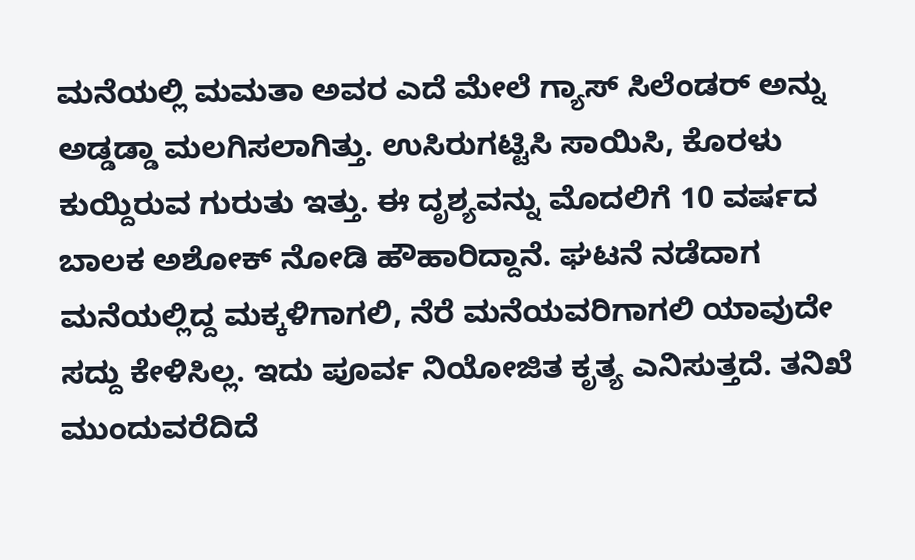ಮನೆಯಲ್ಲಿ ಮಮತಾ ಅವರ ಎದೆ ಮೇಲೆ ಗ್ಯಾಸ್ ಸಿಲೆಂಡರ್ ಅನ್ನು ಅಡ್ಡಡ್ಡಾ ಮಲಗಿಸಲಾಗಿತ್ತು. ಉಸಿರುಗಟ್ಟಿಸಿ ಸಾಯಿಸಿ, ಕೊರಳು ಕುಯ್ದಿರುವ ಗುರುತು ಇತ್ತು. ಈ ದೃಶ್ಯವನ್ನು ಮೊದಲಿಗೆ 10 ವರ್ಷದ ಬಾಲಕ ಅಶೋಕ್ ನೋಡಿ ಹೌಹಾರಿದ್ದಾನೆ. ಘಟನೆ ನಡೆದಾಗ ಮನೆಯಲ್ಲಿದ್ದ ಮಕ್ಕಳಿಗಾಗಲಿ, ನೆರೆ ಮನೆಯವರಿಗಾಗಲಿ ಯಾವುದೇ ಸದ್ದು ಕೇಳಿಸಿಲ್ಲ. ಇದು ಪೂರ್ವ ನಿಯೋಜಿತ ಕೃತ್ಯ ಎನಿಸುತ್ತದೆ. ತನಿಖೆ ಮುಂದುವರೆದಿದೆ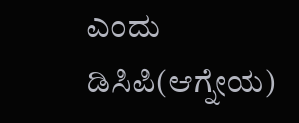ಎಂದು ಡಿಸಿಪಿ(ಆಗ್ನೇಯ)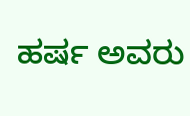ಹರ್ಷ ಅವರು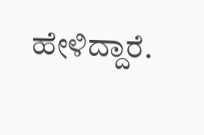ಹೇಳಿದ್ದಾರೆ.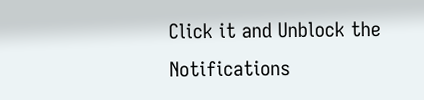Click it and Unblock the Notifications